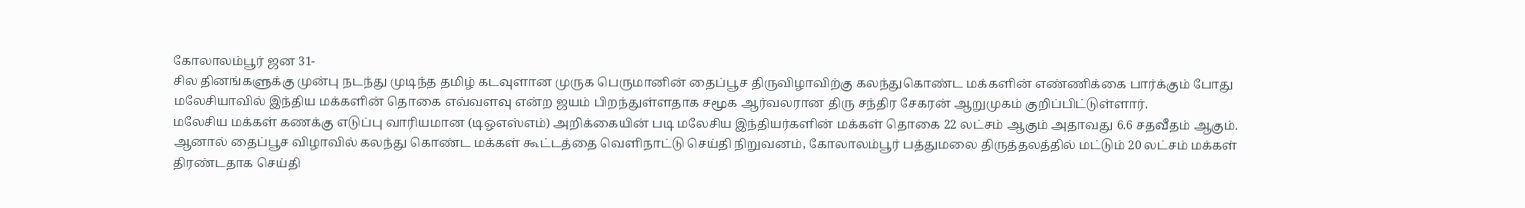கோலாலம்பூர் ஜன 31-
சில தினங்களுக்கு முன்பு நடந்து முடிந்த தமிழ் கடவுளான முருக பெருமானின் தைப்பூச திருவிழாவிற்கு கலந்துகொண்ட மக்களின் எண்ணிக்கை பார்க்கும் போது மலேசியாவில் இந்திய மக்களின் தொகை எவ்வளவு என்ற ஜயம் பிறந்துள்ளதாக சமூக ஆர்வலரான திரு சந்திர சேகரன் ஆறுமுகம் குறிப்பிட்டுள்ளார்.
மலேசிய மக்கள் கணக்கு எடுப்பு வாரியமான (டிஒஎஸ்எம்) அறிக்கையின் படி மலேசிய இந்தியர்களின் மக்கள் தொகை 22 லட்சம் ஆகும் அதாவது 6.6 சதவீதம் ஆகும்.
ஆனால் தைப்பூச விழாவில் கலந்து கொண்ட மக்கள் கூட்டத்தை வெளிநாட்டு செய்தி நிறுவனம், கோலாலம்பூர் பத்துமலை திருத்தலத்தில் மட்டும் 20 லட்சம் மக்கள் திரண்டதாக செய்தி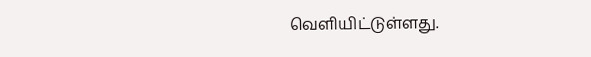வெளியிட்டுள்ளது.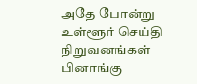அதே போன்று உள்ளூர் செய்தி நிறுவனங்கள் பினாங்கு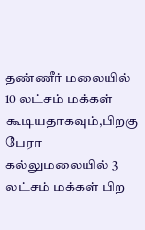தண்ணீர் மலையில் 10 லட்சம் மக்கள் கூடியதாகவும்,பிறகு பேரா கல்லுமலையில் 3 லட்சம் மக்கள் பிற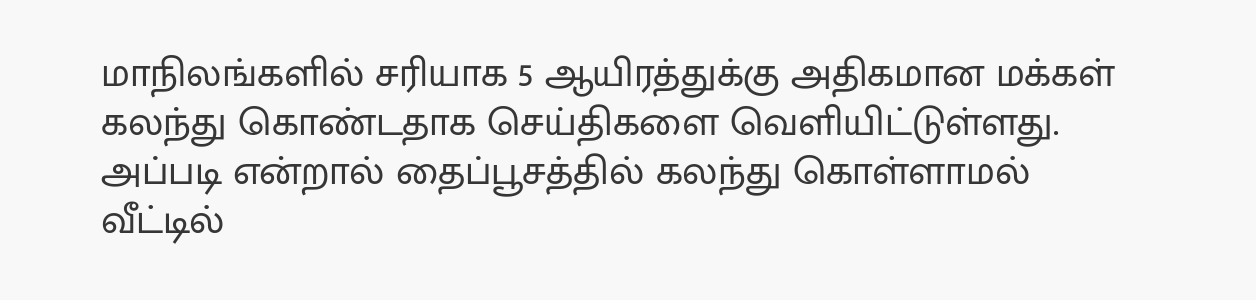மாநிலங்களில் சரியாக 5 ஆயிரத்துக்கு அதிகமான மக்கள் கலந்து கொண்டதாக செய்திகளை வெளியிட்டுள்ளது.
அப்படி என்றால் தைப்பூசத்தில் கலந்து கொள்ளாமல் வீட்டில்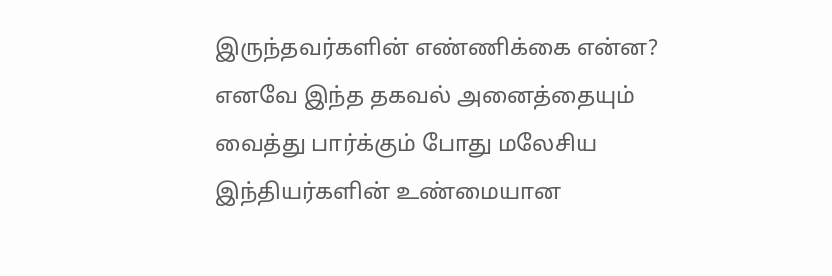இருந்தவர்களின் எண்ணிக்கை என்ன?
எனவே இந்த தகவல் அனைத்தையும் வைத்து பார்க்கும் போது மலேசிய இந்தியர்களின் உண்மையான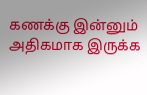கணக்கு இன்னும் அதிகமாக இருக்க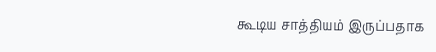கூடிய சாத்தியம் இருப்பதாக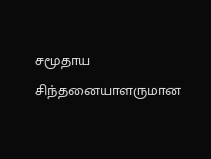சமூதாய சிந்தனையாளருமான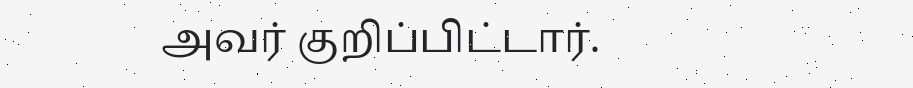அவர் குறிப்பிட்டார்.